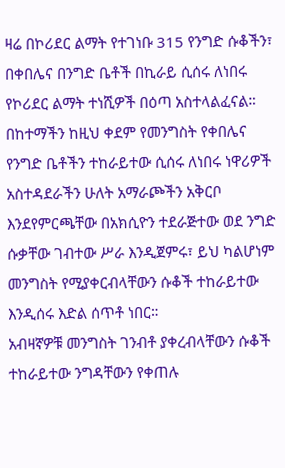ዛሬ በኮሪደር ልማት የተገነቡ 315 የንግድ ሱቆችን፣ በቀበሌና በንግድ ቤቶች በኪራይ ሲሰሩ ለነበሩ የኮሪደር ልማት ተነሺዎች በዕጣ አስተላልፈናል።
በከተማችን ከዚህ ቀደም የመንግስት የቀበሌና የንግድ ቤቶችን ተከራይተው ሲሰሩ ለነበሩ ነዋሪዎች አስተዳደራችን ሁለት አማራጮችን አቅርቦ እንደየምርጫቸው በአክሲዮን ተደራጅተው ወደ ንግድ ሱቃቸው ገብተው ሥራ እንዲጀምሩ፣ ይህ ካልሆነም መንግስት የሚያቀርብላቸውን ሱቆች ተከራይተው እንዲሰሩ እድል ሰጥቶ ነበር።
አብዛኛዎቹ መንግስት ገንብቶ ያቀረብላቸውን ሱቆች ተከራይተው ንግዳቸውን የቀጠሉ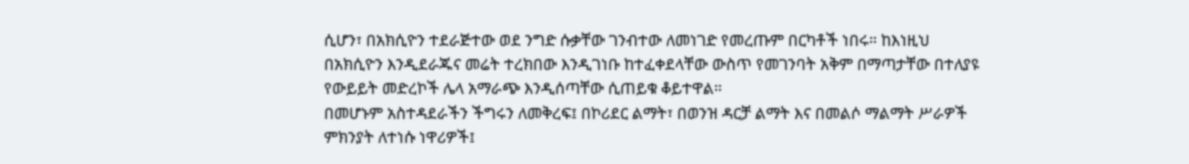ሲሆን፣ በአክሲዮን ተደራጅተው ወደ ንግድ ሱቃቸው ገንብተው ለመነገድ የመረጡም በርካቶች ነበሩ። ከእነዚህ በአክሲዮን እንዲደራጁና መሬት ተረክበው እንዲገነቡ ከተፈቀደላቸው ውስጥ የመገንባት አቅም በማጣታቸው በተለያዩ የውይይት መድረኮች ሌላ አማራጭ እንዲሰጣቸው ሲጠይቁ ቆይተዋል።
በመሆኑም አስተዳደራችን ችግሩን ለመቅረፍ፤ በኮሪደር ልማት፣ በወንዝ ዳርቻ ልማት እና በመልሶ ማልማት ሥራዎች ምክንያት ለተነሱ ነዋሪዎች፤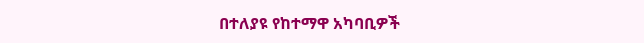በተለያዩ የከተማዋ አካባቢዎች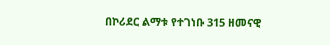በኮሪደር ልማቱ የተገነቡ 315 ዘመናዊ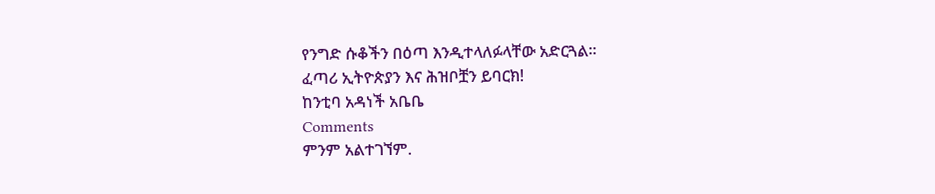የንግድ ሱቆችን በዕጣ እንዲተላለፉላቸው አድርጓል።
ፈጣሪ ኢትዮጵያን እና ሕዝቦቿን ይባርክ!
ከንቲባ አዳነች አቤቤ
Comments
ምንም አልተገኘም.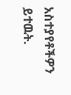አስተያየቶችዎን ይተዉት.